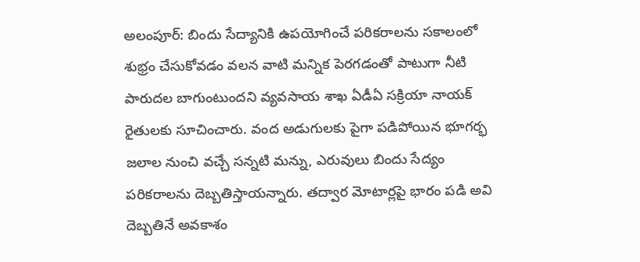అలంపూర్: బిందు సేద్యానికి ఉపయోగించే పరికరాలను సకాలంలో శుభ్రం చేసుకోవడం వలన వాటి మన్నిక పెరగడంతో పాటుగా నీటి పారుదల బాగుంటుందని వ్యవసాయ శాఖ ఏడీఏ సక్రియా నాయక్ రైతులకు సూచించారు. వంద అడుగులకు పైగా పడిపోయిన భూగర్భ జలాల నుంచి వచ్చే సన్నటి మన్ను, ఎరువులు బిందు సేద్యం పరికరాలను దెబ్బతిస్తాయన్నారు. తద్వార మోటార్లపై భారం పడి అవి దెబ్బతినే అవకాశం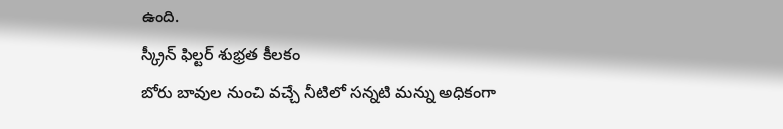ఉంది.
స్క్రీన్ ఫిల్టర్ శుభ్రత కీలకం
బోరు బావుల నుంచి వచ్చే నీటిలో సన్నటి మన్ను అధికంగా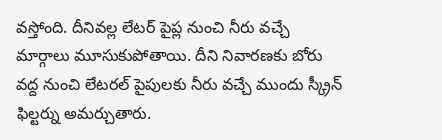వస్తోంది. దీనివల్ల లేటర్ పైప్ల నుంచి నీరు వచ్చే మార్గాలు మూసుకుపోతాయి. దీని నివారణకు బోరు వద్ద నుంచి లేటరల్ పైపులకు నీరు వచ్చే ముందు స్క్రీన్ ఫిల్టర్ను అమర్చుతారు.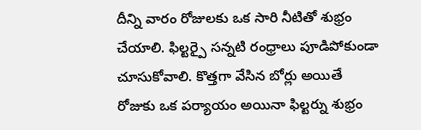దీన్ని వారం రోజులకు ఒక సారి నీటితో శుభ్రం చేయాలి. ఫిల్టర్పై సన్నటి రంధ్రాలు పూడిపోకుండా చూసుకోవాలి. కొత్తగా వేసిన బోర్లు అయితే రోజుకు ఒక పర్యాయం అయినా ఫిల్టర్ను శుభ్రం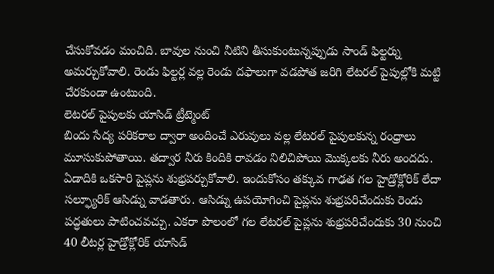చేసుకోవడం మంచిది. బావుల నుంచి నీటిని తీసుకుంటున్నప్పుడు సాండ్ ఫిల్టర్ను అమర్చుకోవాలి. రెండు ఫిల్టర్ల వల్ల రెండు దఫాలుగా వడపోత జరిగి లేటరల్ పైపుల్లోకి మట్టి చేరకుండా ఉంటుంది.
లెటరల్ పైపులకు యాసిడ్ ట్రీట్మెంట్
బిందు సేద్య పరికరాల ద్వారా అందించే ఎరువులు వల్ల లేటరల్ పైపులకున్న రంధ్రాలు మూసుకుపోతాయి. తద్వార నీరు కిందికి రావడం నిలిచిపోయి మొక్కలకు నీరు అందదు. ఏడాదికి ఒకసారి పైప్లను శుభ్రపర్చుకోవాలి. ఇందుకోసం తక్కువ గాఢత గల హైడ్రోక్లోరిక్ లేదా సల్ఫ్యూరిక్ ఆసిడ్ను వాడతారు. ఆసిడ్ను ఉపయోగించి పైప్లను శుభ్రపరిచేందుకు రెండు పద్ధతులు పాటించవచ్చు. ఎకరా పొలంలో గల లేటరల్ పైప్లను శుభ్రపరిచేందుకు 30 నుంచి 40 లీటర్ల హైడ్రోక్లోరిక్ యాసిడ్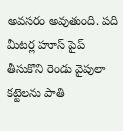అవసరం అవుతుంది. పది మీటర్ల హూస్ పైప్ తీసుకొని రెండు వైపులా కట్టెలను పాతి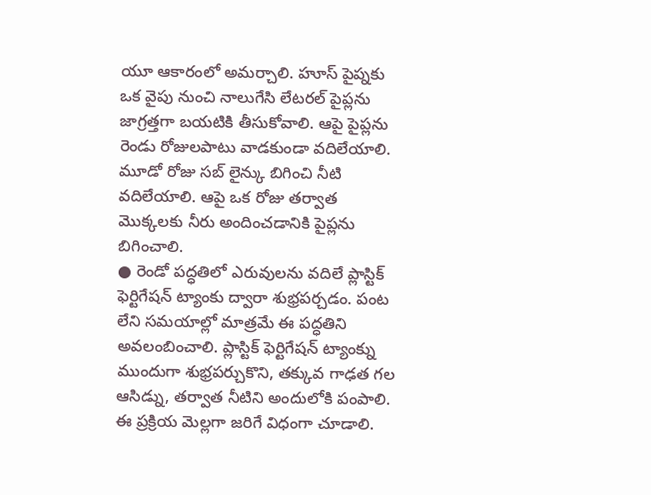యూ ఆకారంలో అమర్చాలి. హూస్ పైప్నకు ఒక వైపు నుంచి నాలుగేసి లేటరల్ పైప్లను జాగ్రత్తగా బయటికి తీసుకోవాలి. ఆపై పైప్లను రెండు రోజులపాటు వాడకుండా వదిలేయాలి. మూడో రోజు సబ్ లైన్కు బిగించి నీటి వదిలేయాలి. ఆపై ఒక రోజు తర్వాత మొక్కలకు నీరు అందించడానికి పైప్లను బిగించాలి.
● రెండో పద్ధతిలో ఎరువులను వదిలే ప్లాస్టిక్ ఫెర్టిగేషన్ ట్యాంకు ద్వారా శుభ్రపర్చడం. పంట లేని సమయాల్లో మాత్రమే ఈ పద్ధతిని అవలంబించాలి. ప్లాస్టిక్ ఫెర్టిగేషన్ ట్యాంక్ను ముందుగా శుభ్రపర్చుకొని, తక్కువ గాఢత గల ఆసిడ్ను, తర్వాత నీటిని అందులోకి పంపాలి. ఈ ప్రక్రియ మెల్లగా జరిగే విధంగా చూడాలి.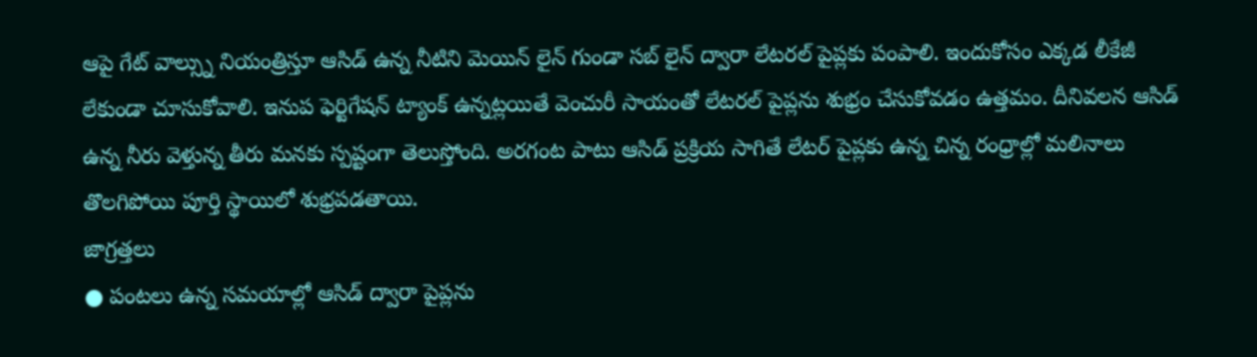ఆపై గేట్ వాల్స్ను నియంత్రిస్తూ ఆసిడ్ ఉన్న నీటిని మెయిన్ లైన్ గుండా సబ్ లైన్ ద్వారా లేటరల్ పైప్లకు పంపాలి. ఇందుకోసం ఎక్కడ లీకేజీ లేకుండా చూసుకోవాలి. ఇనుప ఫెర్టిగేషన్ ట్యాంక్ ఉన్నట్లయితే వెంచురీ సాయంతో లేటరల్ పైప్లను శుభ్రం చేసుకోవడం ఉత్తమం. దీనివలన ఆసిడ్ ఉన్న నీరు వెళ్తున్న తీరు మనకు స్పష్టంగా తెలుస్తోంది. అరగంట పాటు ఆసిడ్ ప్రక్రియ సాగితే లేటర్ పైప్లకు ఉన్న చిన్న రంధ్రాల్లో మలినాలు తొలగిపోయి పూర్తి స్థాయిలో శుభ్రపడతాయి.
జాగ్రత్తలు
● పంటలు ఉన్న సమయాల్లో ఆసిడ్ ద్వారా పైప్లను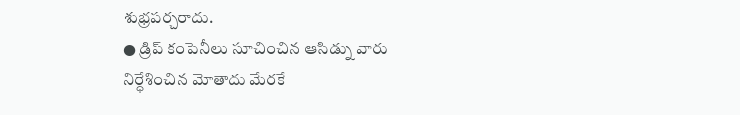శుభ్రపర్చరాదు.
● డ్రిప్ కంపెనీలు సూచించిన ఆసిడ్ను వారు నిర్ధేశించిన మోతాదు మేరకే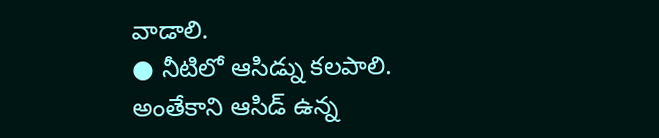వాడాలి.
● నీటిలో ఆసిడ్ను కలపాలి. అంతేకాని ఆసిడ్ ఉన్న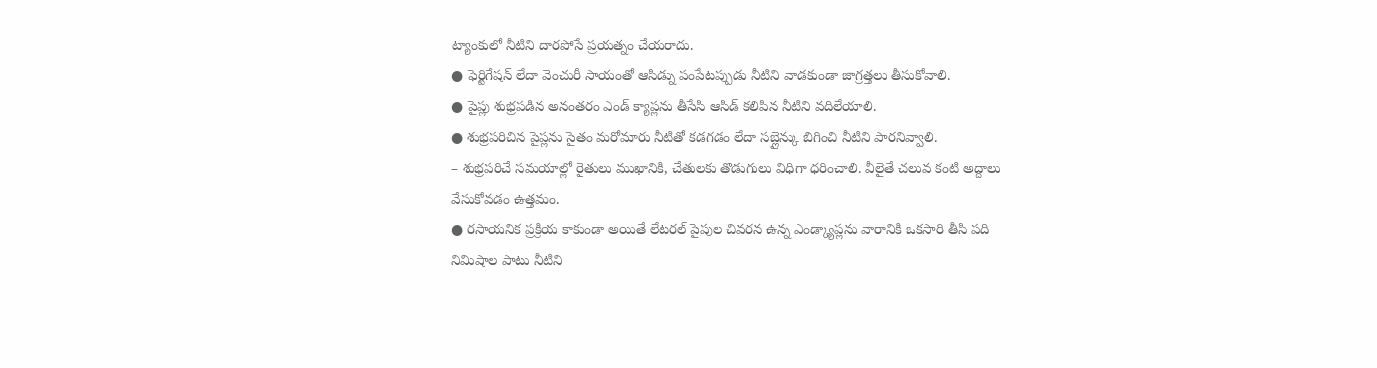ట్యాంకులో నీటిని దారపోసే ప్రయత్నం చేయరాదు.
● ఫెర్టిగేషన్ లేదా వెంచురీ సాయంతో ఆసిడ్ను పంపేటప్పుడు నీటిని వాడకుండా జాగ్రత్తలు తీసుకోవాలి.
● పైప్లు శుభ్రపడిన అనంతరం ఎండ్ క్యాప్లను తీసేసి ఆసిడ్ కలిపిన నీటిని వదిలేయాలి.
● శుభ్రపరిచిన పైప్లను సైతం మరోమారు నీటితో కడగడం లేదా సబ్లైన్కు బిగించి నీటిని పారనివ్వాలి.
– శుభ్రపరిచే సమయాల్లో రైతులు ముఖానికి, చేతులకు తొడుగులు విధిగా ధరించాలి. వీలైతే చలువ కంటి అద్దాలు వేసుకోవడం ఉత్తమం.
● రసాయనిక ప్రక్రియ కాకుండా అయితే లేటరల్ పైపుల చివరన ఉన్న ఎండ్క్యాప్లను వారానికి ఒకసారి తీసి పది నిమిషాల పాటు నీటిని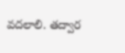వదలాలి. తద్వార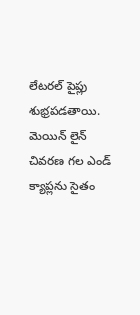లేటరల్ పైప్లు శుభ్రపడతాయి. మెయిన్ లైన్ చివరణ గల ఎండ్ క్యాప్లను సైతం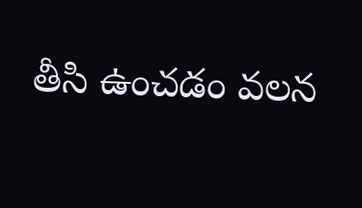తీసి ఉంచడం వలన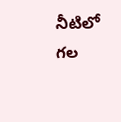నీటిలో గల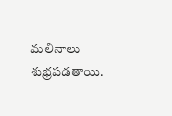మలినాలు శుభ్రపడతాయి.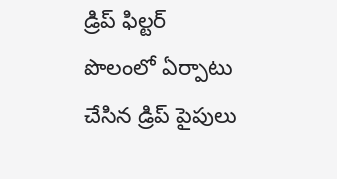డ్రిప్ ఫిల్టర్
పొలంలో ఏర్పాటు చేసిన డ్రిప్ పైపులు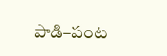పాడి–పంట